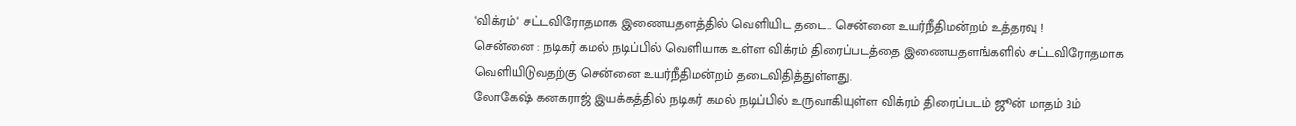‘விக்ரம்‘ சட்டவிரோதமாக இணையதளத்தில் வெளியிட தடை.. சென்னை உயர்நீதிமன்றம் உத்தரவு !
சென்னை : நடிகர் கமல் நடிப்பில் வெளியாக உள்ள விக்ரம் திரைப்படத்தை இணையதளங்களில் சட்டவிரோதமாக வெளியிடுவதற்கு சென்னை உயர்நீதிமன்றம் தடைவிதித்துள்ளது.
லோகேஷ் கனகராஜ் இயக்கத்தில் நடிகர் கமல் நடிப்பில் உருவாகியுள்ள விக்ரம் திரைப்படம் ஜூன் மாதம் 3ம்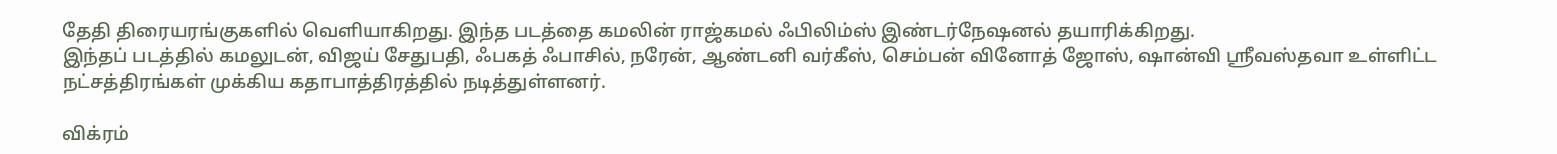தேதி திரையரங்குகளில் வெளியாகிறது. இந்த படத்தை கமலின் ராஜ்கமல் ஃபிலிம்ஸ் இண்டர்நேஷனல் தயாரிக்கிறது.
இந்தப் படத்தில் கமலுடன், விஜய் சேதுபதி, ஃபகத் ஃபாசில், நரேன், ஆண்டனி வர்கீஸ், செம்பன் வினோத் ஜோஸ், ஷான்வி ஸ்ரீவஸ்தவா உள்ளிட்ட நட்சத்திரங்கள் முக்கிய கதாபாத்திரத்தில் நடித்துள்ளனர்.

விக்ரம்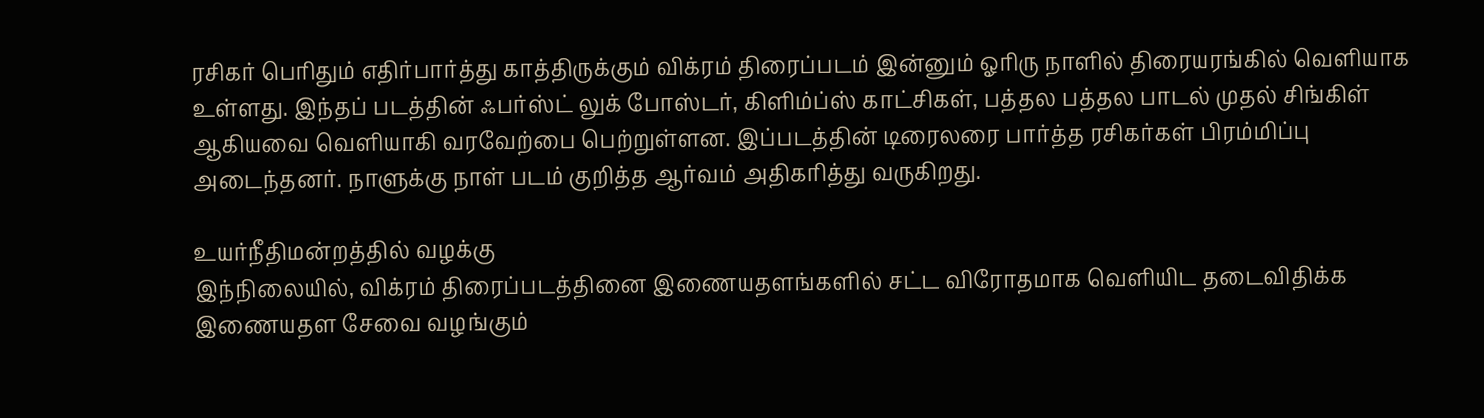ரசிகர் பெரிதும் எதிர்பார்த்து காத்திருக்கும் விக்ரம் திரைப்படம் இன்னும் ஓரிரு நாளில் திரையரங்கில் வெளியாக உள்ளது. இந்தப் படத்தின் ஃபர்ஸ்ட் லுக் போஸ்டர், கிளிம்ப்ஸ் காட்சிகள், பத்தல பத்தல பாடல் முதல் சிங்கிள் ஆகியவை வெளியாகி வரவேற்பை பெற்றுள்ளன. இப்படத்தின் டிரைலரை பார்த்த ரசிகர்கள் பிரம்மிப்பு அடைந்தனர். நாளுக்கு நாள் படம் குறித்த ஆர்வம் அதிகரித்து வருகிறது.

உயர்நீதிமன்றத்தில் வழக்கு
இந்நிலையில், விக்ரம் திரைப்படத்தினை இணையதளங்களில் சட்ட விரோதமாக வெளியிட தடைவிதிக்க இணையதள சேவை வழங்கும்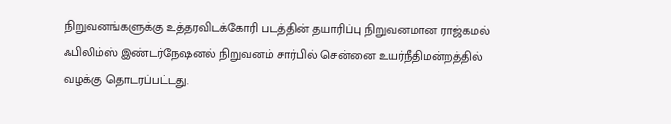நிறுவனங்களுக்கு உத்தரவிடக்கோரி படத்தின் தயாரிப்பு நிறுவனமான ராஜ்கமல் ஃபிலிம்ஸ் இண்டர்நேஷனல் நிறுவனம் சார்பில் சென்னை உயர்நீதிமன்றத்தில் வழக்கு தொடரப்பட்டது.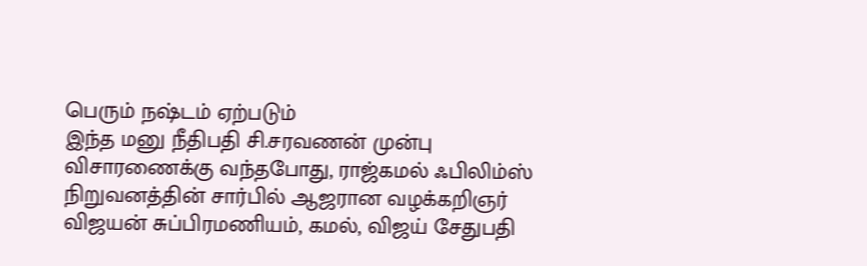பெரும் நஷ்டம் ஏற்படும்
இந்த மனு நீதிபதி சி.சரவணன் முன்பு விசாரணைக்கு வந்தபோது, ராஜ்கமல் ஃபிலிம்ஸ் நிறுவனத்தின் சார்பில் ஆஜரான வழக்கறிஞர் விஜயன் சுப்பிரமணியம், கமல், விஜய் சேதுபதி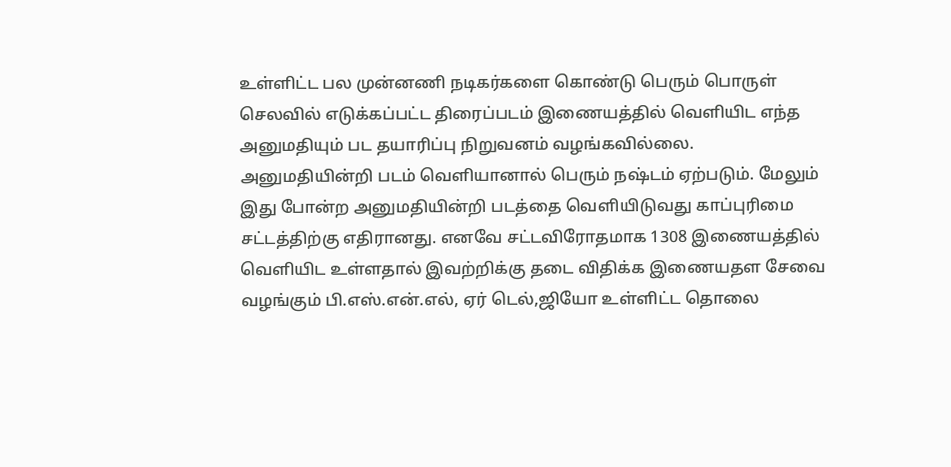உள்ளிட்ட பல முன்னணி நடிகர்களை கொண்டு பெரும் பொருள் செலவில் எடுக்கப்பட்ட திரைப்படம் இணையத்தில் வெளியிட எந்த அனுமதியும் பட தயாரிப்பு நிறுவனம் வழங்கவில்லை. அனுமதியின்றி படம் வெளியானால் பெரும் நஷ்டம் ஏற்படும். மேலும் இது போன்ற அனுமதியின்றி படத்தை வெளியிடுவது காப்புரிமை சட்டத்திற்கு எதிரானது. எனவே சட்டவிரோதமாக 1308 இணையத்தில் வெளியிட உள்ளதால் இவற்றிக்கு தடை விதிக்க இணையதள சேவை வழங்கும் பி.எஸ்.என்.எல், ஏர் டெல்,ஜியோ உள்ளிட்ட தொலை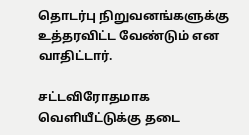தொடர்பு நிறுவனங்களுக்கு உத்தரவிட்ட வேண்டும் என வாதிட்டார்.

சட்டவிரோதமாக வெளியீட்டுக்கு தடை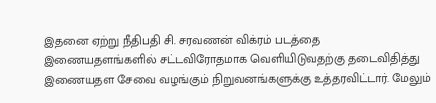இதனை ஏற்று நீதிபதி சி. சரவணன் விக்ரம் படத்தை இணையதளங்களில் சட்டவிரோதமாக வெளியிடுவதற்கு தடைவிதித்து இணையதள சேவை வழங்கும் நிறுவனங்களுக்கு உத்தரவிட்டார். மேலும்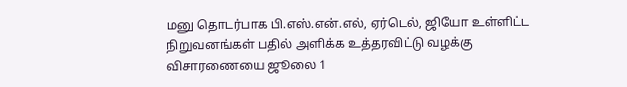மனு தொடர்பாக பி.எஸ்.என்.எல், ஏர்டெல், ஜியோ உள்ளிட்ட நிறுவனங்கள் பதில் அளிக்க உத்தரவிட்டு வழக்கு விசாரணையை ஜூலை 1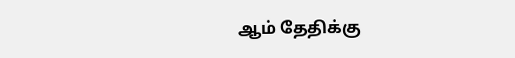ஆம் தேதிக்கு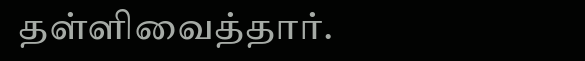தள்ளிவைத்தார்.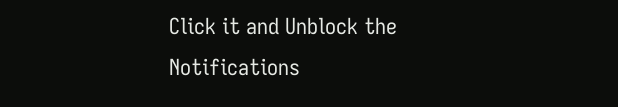Click it and Unblock the Notifications